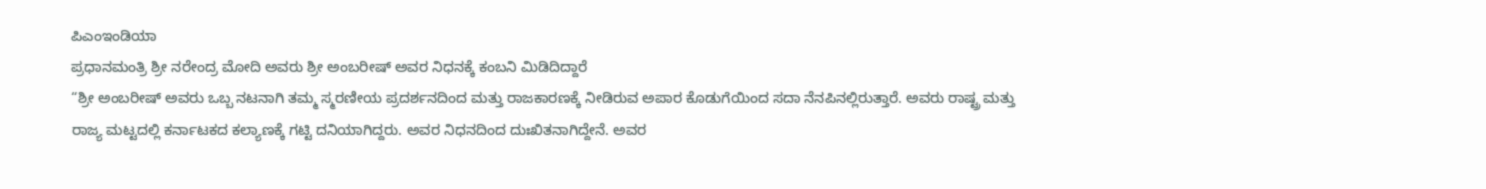ಪಿಎಂಇಂಡಿಯಾ
ಪ್ರಧಾನಮಂತ್ರಿ ಶ್ರೀ ನರೇಂದ್ರ ಮೋದಿ ಅವರು ಶ್ರೀ ಅಂಬರೀಷ್ ಅವರ ನಿಧನಕ್ಕೆ ಕಂಬನಿ ಮಿಡಿದಿದ್ದಾರೆ
“ಶ್ರೀ ಅಂಬರೀಷ್ ಅವರು ಒಬ್ಬ ನಟನಾಗಿ ತಮ್ಮ ಸ್ಮರಣೀಯ ಪ್ರದರ್ಶನದಿಂದ ಮತ್ತು ರಾಜಕಾರಣಕ್ಕೆ ನೀಡಿರುವ ಅಪಾರ ಕೊಡುಗೆಯಿಂದ ಸದಾ ನೆನಪಿನಲ್ಲಿರುತ್ತಾರೆ. ಅವರು ರಾಷ್ಟ್ರ ಮತ್ತು ರಾಜ್ಯ ಮಟ್ಟದಲ್ಲಿ ಕರ್ನಾಟಕದ ಕಲ್ಯಾಣಕ್ಕೆ ಗಟ್ಟಿ ದನಿಯಾಗಿದ್ದರು. ಅವರ ನಿಧನದಿಂದ ದುಃಖಿತನಾಗಿದ್ದೇನೆ. ಅವರ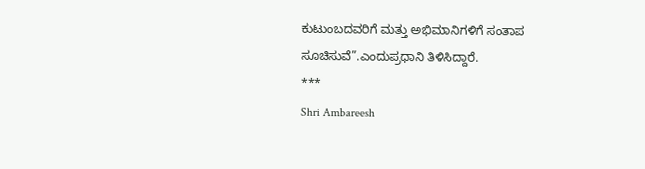ಕುಟುಂಬದವರಿಗೆ ಮತ್ತು ಅಭಿಮಾನಿಗಳಿಗೆ ಸಂತಾಪ ಸೂಚಿಸುವೆ”.ಎಂದುಪ್ರಧಾನಿ ತಿಳಿಸಿದ್ದಾರೆ.
***
Shri Ambareesh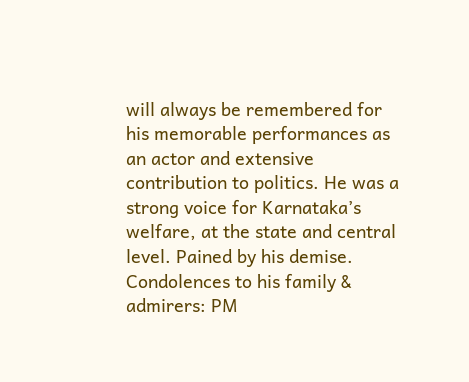will always be remembered for his memorable performances as an actor and extensive contribution to politics. He was a strong voice for Karnataka’s welfare, at the state and central level. Pained by his demise. Condolences to his family & admirers: PM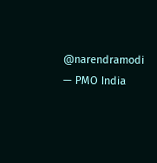@narendramodi
— PMO India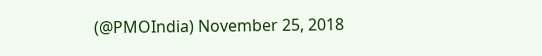(@PMOIndia) November 25, 2018